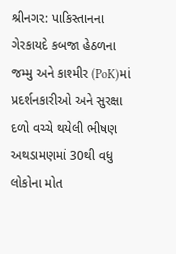શ્રીનગર: પાકિસ્તાનના ગેરકાયદે કબજા હેઠળના જમ્મુ અને કાશ્મીર (PoK)માં પ્રદર્શનકારીઓ અને સુરક્ષા દળો વચ્ચે થયેલી ભીષણ અથડામણમાં 30થી વધુ લોકોના મોત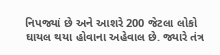નિપજ્યાં છે અને આશરે 200 જેટલા લોકો ઘાયલ થયા હોવાના અહેવાલ છે. જ્યારે તંત્ર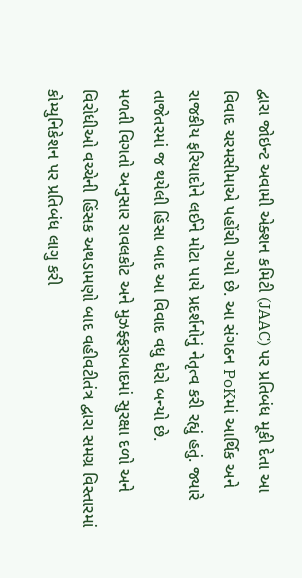દ્વારા જોઇન્ટ અવામી એક્શન કમિટી (JAAC) પર પ્રતિબંધ મૂકી દેતા આ વિવાદ ચરમસીમાએ પહોંચી ગયો છે. આ સંગઠન PoKમાં આર્થિક અને રાજકીય ફરિયાદોને લઈને મોટા પાયે પ્રદર્શનોનું નેતૃત્વ કરી રહ્યું હતું. જ્યારે તાજેતરમાં જ થયેલી હિંસા બાદ આ વિવાદ વધુ ઘેરો બન્યો છે.
મળતી વિગતો અનુસાર રાવલકોટ અને મુઝફ્ફરાબાદમાં સુરક્ષા દળો અને વિરોધીઓ વચ્ચેની હિંસક અથડામણો બાદ વહીવટીતંત્ર દ્વારા સમગ્ર વિસ્તારમાં કોમ્યુનિકેશન પર પ્રતિબંધ લાગુ કરી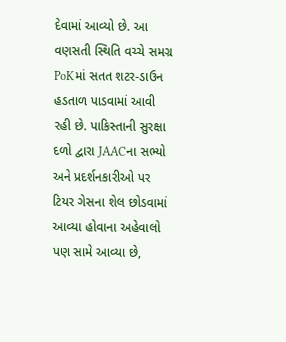દેવામાં આવ્યો છે. આ વણસતી સ્થિતિ વચ્ચે સમગ્ર PoKમાં સતત શટર-ડાઉન હડતાળ પાડવામાં આવી રહી છે. પાકિસ્તાની સુરક્ષા દળો દ્વારા JAACના સભ્યો અને પ્રદર્શનકારીઓ પર ટિયર ગેસના શેલ છોડવામાં આવ્યા હોવાના અહેવાલો પણ સામે આવ્યા છે,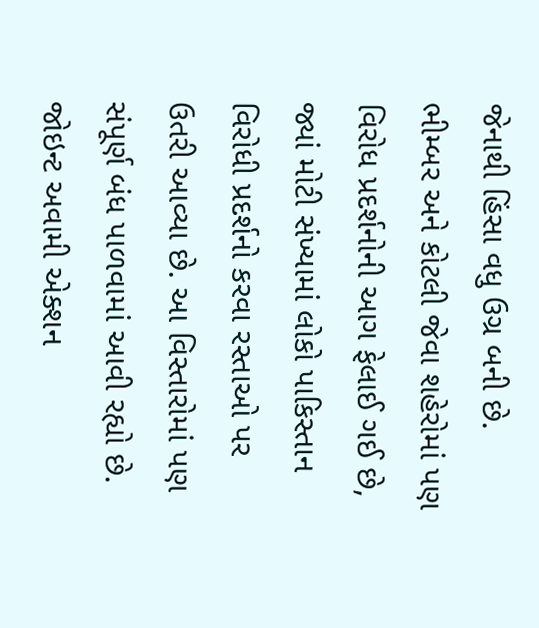જેનાથી હિંસા વધુ ઉગ્ર બની છે.
ભીમ્બર અને કોટલી જેવા શહેરોમાં પણ વિરોધ પ્રદર્શનોની આગ ફેલાઈ ગઈ છે, જ્યાં મોટી સંખ્યામાં લોકો પાકિસ્તાન વિરોધી પ્રદર્શનો કરવા રસ્તાઓ પર ઉતરી આવ્યા છે. આ વિસ્તારોમાં પણ સંપૂર્ણ બંધ પાળવામાં આવી રહ્યો છે. જોઇન્ટ અવામી એક્શન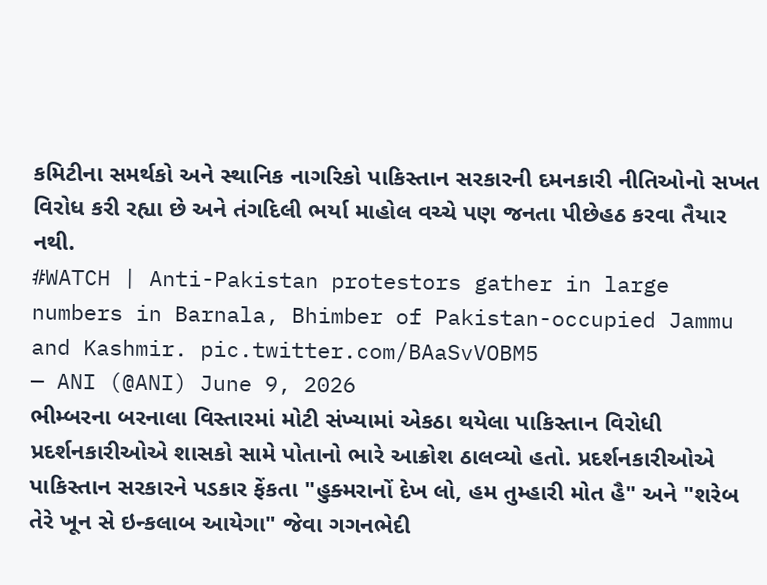કમિટીના સમર્થકો અને સ્થાનિક નાગરિકો પાકિસ્તાન સરકારની દમનકારી નીતિઓનો સખત વિરોધ કરી રહ્યા છે અને તંગદિલી ભર્યા માહોલ વચ્ચે પણ જનતા પીછેહઠ કરવા તૈયાર નથી.
#WATCH | Anti-Pakistan protestors gather in large numbers in Barnala, Bhimber of Pakistan-occupied Jammu and Kashmir. pic.twitter.com/BAaSvVOBM5
— ANI (@ANI) June 9, 2026
ભીમ્બરના બરનાલા વિસ્તારમાં મોટી સંખ્યામાં એકઠા થયેલા પાકિસ્તાન વિરોધી પ્રદર્શનકારીઓએ શાસકો સામે પોતાનો ભારે આક્રોશ ઠાલવ્યો હતો. પ્રદર્શનકારીઓએ પાકિસ્તાન સરકારને પડકાર ફેંકતા "હુક્મરાનોં દેખ લો, હમ તુમ્હારી મોત હૈ" અને "શરેબ તેરે ખૂન સે ઇન્કલાબ આયેગા" જેવા ગગનભેદી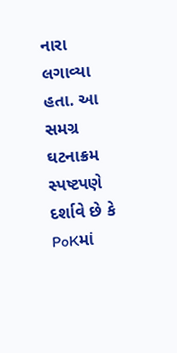નારા લગાવ્યા હતા. આ સમગ્ર ઘટનાક્રમ સ્પષ્ટપણે દર્શાવે છે કે PoKમાં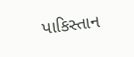પાકિસ્તાન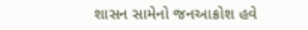શાસન સામેનો જનઆક્રોશ હવે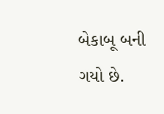બેકાબૂ બની ગયો છે.